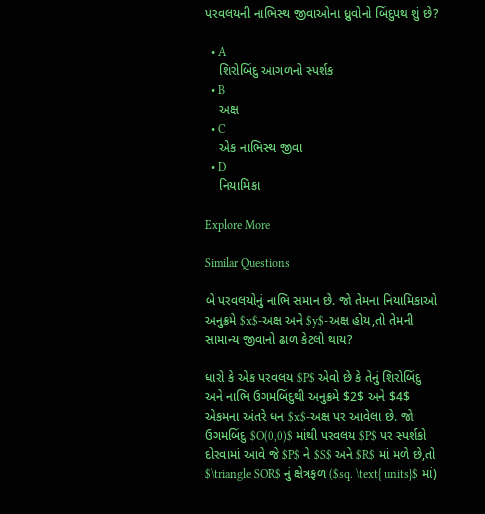પરવલયની નાભિસ્થ જીવાઓના ધ્રુવોનો બિંદુપથ શું છે?

  • A
    શિરોબિંદુ આગળનો સ્પર્શક
  • B
    અક્ષ
  • C
    એક નાભિસ્થ જીવા
  • D
    નિયામિકા

Explore More

Similar Questions

બે પરવલયોનું નાભિ સમાન છે. જો તેમના નિયામિકાઓ અનુક્રમે $x$-અક્ષ અને $y$-અક્ષ હોય,તો તેમની સામાન્ય જીવાનો ઢાળ કેટલો થાય?

ધારો કે એક પરવલય $P$ એવો છે કે તેનું શિરોબિંદુ અને નાભિ ઉગમબિંદુથી અનુક્રમે $2$ અને $4$ એકમના અંતરે ધન $x$-અક્ષ પર આવેલા છે. જો ઉગમબિંદુ $O(0,0)$ માંથી પરવલય $P$ પર સ્પર્શકો દોરવામાં આવે જે $P$ ને $S$ અને $R$ માં મળે છે,તો $\triangle SOR$ નું ક્ષેત્રફળ ($sq. \text{ units}$ માં)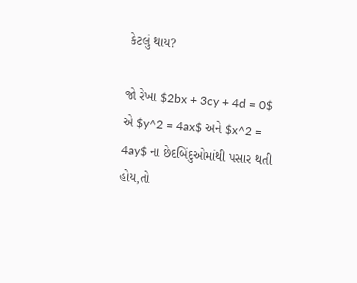કેટલું થાય?

જો રેખા $2bx + 3cy + 4d = 0$ એ $y^2 = 4ax$ અને $x^2 = 4ay$ ના છેદબિંદુઓમાંથી પસાર થતી હોય,તો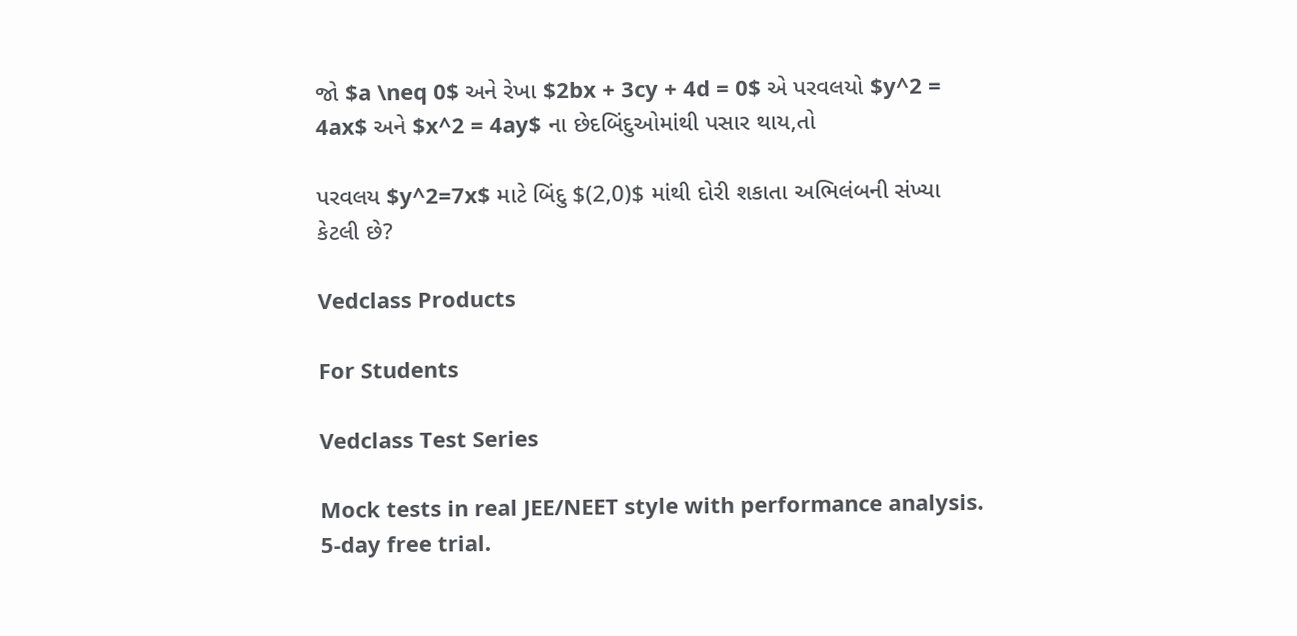જો $a \neq 0$ અને રેખા $2bx + 3cy + 4d = 0$ એ પરવલયો $y^2 = 4ax$ અને $x^2 = 4ay$ ના છેદબિંદુઓમાંથી પસાર થાય,તો

પરવલય $y^2=7x$ માટે બિંદુ $(2,0)$ માંથી દોરી શકાતા અભિલંબની સંખ્યા કેટલી છે?

Vedclass Products

For Students

Vedclass Test Series

Mock tests in real JEE/NEET style with performance analysis. 5-day free trial.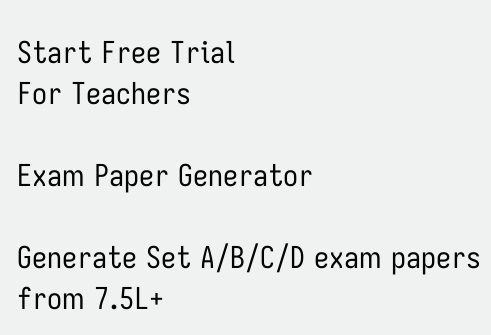Start Free Trial
For Teachers

Exam Paper Generator

Generate Set A/B/C/D exam papers from 7.5L+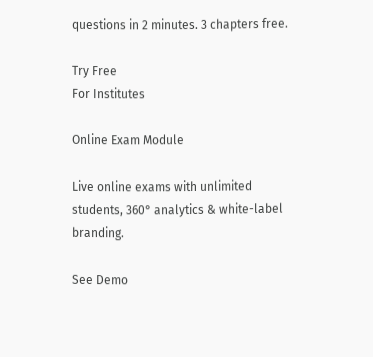questions in 2 minutes. 3 chapters free.

Try Free
For Institutes

Online Exam Module

Live online exams with unlimited students, 360° analytics & white-label branding.

See Demo